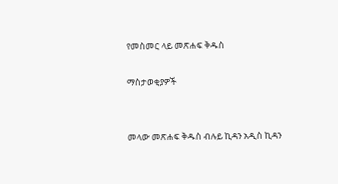የመስመር ላይ መጽሐፍ ቅዱስ

ማስታወቂያዎች


መላው መጽሐፍ ቅዱስ ብሉይ ኪዳን አዲስ ኪዳን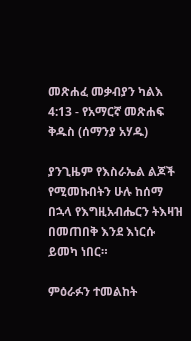መጽሐፈ መቃብያን ካልእ 4:13 - የአማርኛ መጽሐፍ ቅዱስ (ሰማንያ አሃዱ)

ያንጊዜም የእስራኤል ልጆች የሚመኩበትን ሁሉ ከሰማ በኋላ የእግዚአብሔርን ትእዛዝ በመጠበቅ እንደ እነርሱ ይመካ ነበር።

ምዕራፉን ተመልከት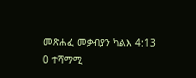መጽሐፈ መቃብያን ካልእ 4:13
0 ተሻማሚ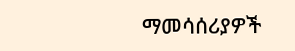ማመሳሰሪያዎች